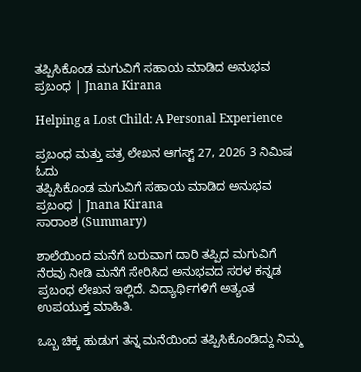ತಪ್ಪಿಸಿಕೊಂಡ ಮಗುವಿಗೆ ಸಹಾಯ ಮಾಡಿದ ಅನುಭವ ಪ್ರಬಂಧ | Jnana Kirana

Helping a Lost Child: A Personal Experience

ಪ್ರಬಂಧ ಮತ್ತು ಪತ್ರ ಲೇಖನ ಆಗಸ್ಟ್ 27, 2026 3 ನಿಮಿಷ ಓದು
ತಪ್ಪಿಸಿಕೊಂಡ ಮಗುವಿಗೆ ಸಹಾಯ ಮಾಡಿದ ಅನುಭವ ಪ್ರಬಂಧ | Jnana Kirana
ಸಾರಾಂಶ (Summary)

ಶಾಲೆಯಿಂದ ಮನೆಗೆ ಬರುವಾಗ ದಾರಿ ತಪ್ಪಿದ ಮಗುವಿಗೆ ನೆರವು ನೀಡಿ ಮನೆಗೆ ಸೇರಿಸಿದ ಅನುಭವದ ಸರಳ ಕನ್ನಡ ಪ್ರಬಂಧ ಲೇಖನ ಇಲ್ಲಿದೆ. ವಿದ್ಯಾರ್ಥಿಗಳಿಗೆ ಅತ್ಯಂತ ಉಪಯುಕ್ತ ಮಾಹಿತಿ.

ಒಬ್ಬ ಚಿಕ್ಕ ಹುಡುಗ ತನ್ನ ಮನೆಯಿಂದ ತಪ್ಪಿಸಿಕೊಂಡಿದ್ದು ನಿಮ್ಮ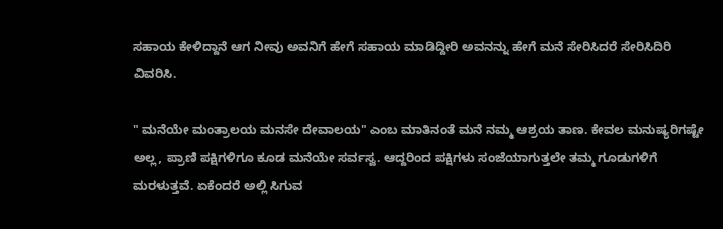ಸಹಾಯ ಕೇಳಿದ್ದಾನೆ ಆಗ ನೀವು ಅವನಿಗೆ ಹೇಗೆ ಸಹಾಯ ಮಾಡಿದ್ದೀರಿ ಅವನನ್ನು ಹೇಗೆ ಮನೆ ಸೇರಿಸಿದರೆ ಸೇರಿಸಿದಿರಿ ವಿವರಿಸಿ.

" ಮನೆಯೇ ಮಂತ್ರಾಲಯ ಮನಸೇ ದೇವಾಲಯ" ಎಂಬ ಮಾತಿನಂತೆ ಮನೆ ನಮ್ಮ ಆಶ್ರಯ ತಾಣ. ಕೇವಲ ಮನುಷ್ಯರಿಗಷ್ಟೇ ಅಲ್ಲ, ಪ್ರಾಣಿ ಪಕ್ಷಿಗಳಿಗೂ ಕೂಡ ಮನೆಯೇ ಸರ್ವಸ್ವ. ಆದ್ದರಿಂದ ಪಕ್ಷಿಗಳು ಸಂಜೆಯಾಗುತ್ತಲೇ ತಮ್ಮ ಗೂಡುಗಳಿಗೆ ಮರಳುತ್ತವೆ. ಏಕೆಂದರೆ ಅಲ್ಲಿ ಸಿಗುವ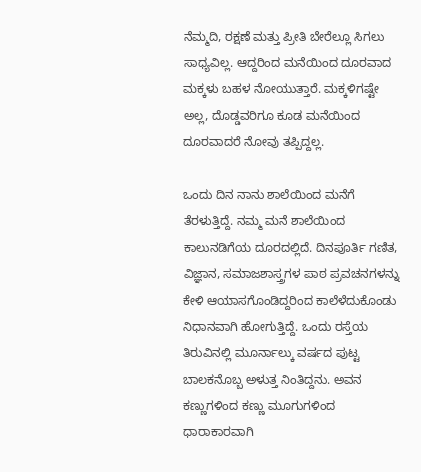ನೆಮ್ಮದಿ, ರಕ್ಷಣೆ ಮತ್ತು ಪ್ರೀತಿ ಬೇರೆಲ್ಲೂ ಸಿಗಲು ಸಾಧ್ಯವಿಲ್ಲ. ಆದ್ದರಿಂದ ಮನೆಯಿಂದ ದೂರವಾದ ಮಕ್ಕಳು ಬಹಳ ನೋಯುತ್ತಾರೆ. ಮಕ್ಕಳಿಗಷ್ಟೇ ಅಲ್ಲ, ದೊಡ್ಡವರಿಗೂ ಕೂಡ ಮನೆಯಿಂದ ದೂರವಾದರೆ ನೋವು ತಪ್ಪಿದ್ದಲ್ಲ.

ಒಂದು ದಿನ ನಾನು ಶಾಲೆಯಿಂದ ಮನೆಗೆ ತೆರಳುತ್ತಿದ್ದೆ. ನಮ್ಮ ಮನೆ ಶಾಲೆಯಿಂದ ಕಾಲುನಡಿಗೆಯ ದೂರದಲ್ಲಿದೆ. ದಿನಪೂರ್ತಿ ಗಣಿತ, ವಿಜ್ಞಾನ, ಸಮಾಜಶಾಸ್ತ್ರಗಳ ಪಾಠ ಪ್ರವಚನಗಳನ್ನು ಕೇಳಿ ಆಯಾಸಗೊಂಡಿದ್ದರಿಂದ ಕಾಲೆಳೆದುಕೊಂಡು ನಿಧಾನವಾಗಿ ಹೋಗುತ್ತಿದ್ದೆ. ಒಂದು ರಸ್ತೆಯ ತಿರುವಿನಲ್ಲಿ ಮೂರ್ನಾಲ್ಕು ವರ್ಷದ ಪುಟ್ಟ ಬಾಲಕನೊಬ್ಬ ಅಳುತ್ತ ನಿಂತಿದ್ದನು. ಅವನ ಕಣ್ಣುಗಳಿಂದ ಕಣ್ಣು ಮೂಗುಗಳಿಂದ ಧಾರಾಕಾರವಾಗಿ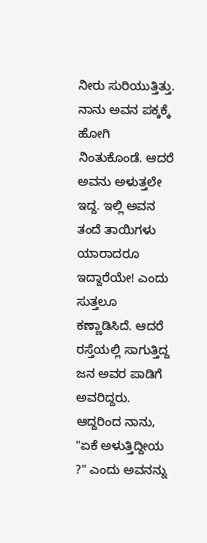ನೀರು ಸುರಿಯುತ್ತಿತ್ತು. ನಾನು ಅವನ ಪಕ್ಕಕ್ಕೆ ಹೋಗಿ ನಿಂತುಕೊಂಡೆ. ಆದರೆ ಅವನು ಅಳುತ್ತಲೇ ಇದ್ದ. ಇಲ್ಲಿ ಅವನ ತಂದೆ ತಾಯಿಗಳು ಯಾರಾದರೂ ಇದ್ದಾರೆಯೇ! ಎಂದು ಸುತ್ತಲೂ ಕಣ್ಣಾಡಿಸಿದೆ. ಆದರೆ ರಸ್ತೆಯಲ್ಲಿ ಸಾಗುತ್ತಿದ್ದ ಜನ ಅವರ ಪಾಡಿಗೆ ಅವರಿದ್ದರು. ಆದ್ದರಿಂದ ನಾನು, "ಏಕೆ ಅಳುತ್ತಿದ್ದೀಯ ?" ಎಂದು ಅವನನ್ನು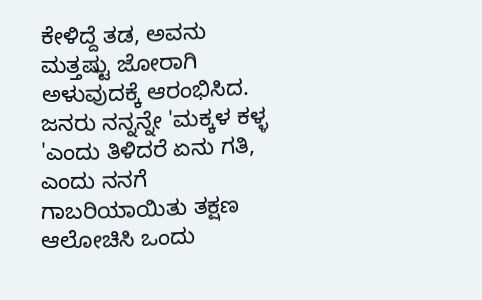ಕೇಳಿದ್ದೆ ತಡ, ಅವನು ಮತ್ತಷ್ಟು ಜೋರಾಗಿ ಅಳುವುದಕ್ಕೆ ಆರಂಭಿಸಿದ. ಜನರು ನನ್ನನ್ನೇ 'ಮಕ್ಕಳ ಕಳ್ಳ 'ಎಂದು ತಿಳಿದರೆ ಏನು ಗತಿ, ಎಂದು ನನಗೆ ಗಾಬರಿಯಾಯಿತು ತಕ್ಷಣ ಆಲೋಚಿಸಿ ಒಂದು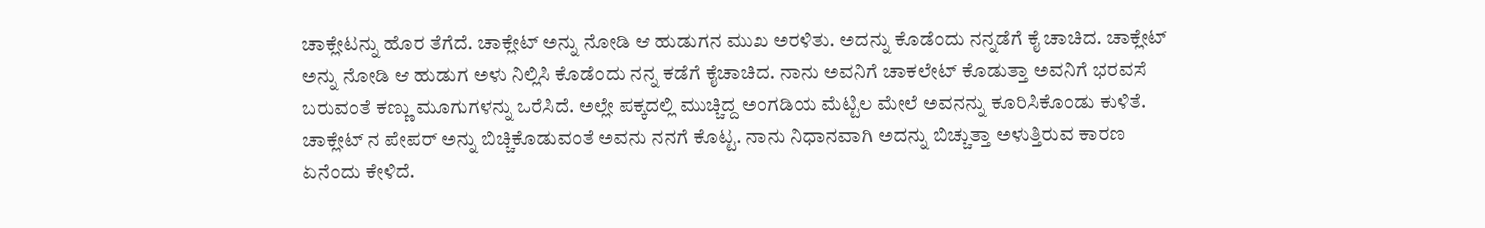ಚಾಕ್ಲೇಟನ್ನು ಹೊರ ತೆಗೆದೆ. ಚಾಕ್ಲೇಟ್ ಅನ್ನು ನೋಡಿ ಆ ಹುಡುಗನ ಮುಖ ಅರಳಿತು. ಅದನ್ನು ಕೊಡೆಂದು ನನ್ನಡೆಗೆ ಕೈ ಚಾಚಿದ. ಚಾಕ್ಲೇಟ್ ಅನ್ನು ನೋಡಿ ಆ ಹುಡುಗ ಅಳು ನಿಲ್ಲಿಸಿ ಕೊಡೆಂದು ನನ್ನ ಕಡೆಗೆ ಕೈಚಾಚಿದ. ನಾನು ಅವನಿಗೆ ಚಾಕಲೇಟ್ ಕೊಡುತ್ತಾ ಅವನಿಗೆ ಭರವಸೆ ಬರುವಂತೆ ಕಣ್ಣು ಮೂಗುಗಳನ್ನು ಒರೆಸಿದೆ. ಅಲ್ಲೇ ಪಕ್ಕದಲ್ಲಿ ಮುಚ್ಚಿದ್ದ ಅಂಗಡಿಯ ಮೆಟ್ಟಿಲ ಮೇಲೆ ಅವನನ್ನು ಕೂರಿಸಿಕೊಂಡು ಕುಳಿತೆ. ಚಾಕ್ಲೇಟ್ ನ ಪೇಪರ್ ಅನ್ನು ಬಿಚ್ಚಿಕೊಡುವಂತೆ ಅವನು ನನಗೆ ಕೊಟ್ಟ. ನಾನು ನಿಧಾನವಾಗಿ ಅದನ್ನು ಬಿಚ್ಚುತ್ತಾ ಅಳುತ್ತಿರುವ ಕಾರಣ ಏನೆಂದು ಕೇಳಿದೆ.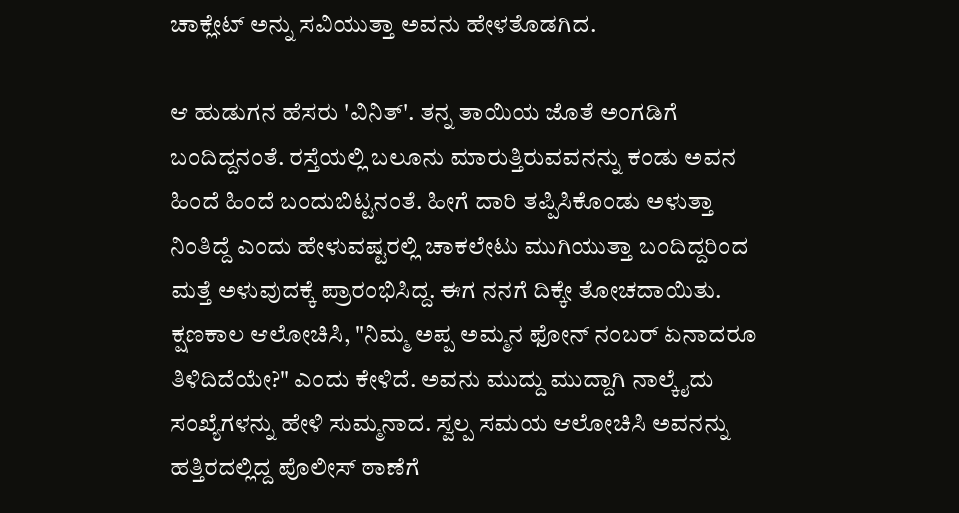ಚಾಕ್ಲೇಟ್ ಅನ್ನು ಸವಿಯುತ್ತಾ ಅವನು ಹೇಳತೊಡಗಿದ.

ಆ ಹುಡುಗನ ಹೆಸರು 'ವಿನಿತ್'. ತನ್ನ ತಾಯಿಯ ಜೊತೆ ಅಂಗಡಿಗೆ ಬಂದಿದ್ದನಂತೆ. ರಸ್ತೆಯಲ್ಲಿ ಬಲೂನು ಮಾರುತ್ತಿರುವವನನ್ನು ಕಂಡು ಅವನ ಹಿಂದೆ ಹಿಂದೆ ಬಂದುಬಿಟ್ಟನಂತೆ. ಹೀಗೆ ದಾರಿ ತಪ್ಪಿಸಿಕೊಂಡು ಅಳುತ್ತಾ ನಿಂತಿದ್ದೆ ಎಂದು ಹೇಳುವಷ್ಟರಲ್ಲಿ ಚಾಕಲೇಟು ಮುಗಿಯುತ್ತಾ ಬಂದಿದ್ದರಿಂದ ಮತ್ತೆ ಅಳುವುದಕ್ಕೆ ಪ್ರಾರಂಭಿಸಿದ್ದ. ಈಗ ನನಗೆ ದಿಕ್ಕೇ ತೋಚದಾಯಿತು. ಕ್ಷಣಕಾಲ ಆಲೋಚಿಸಿ, "ನಿಮ್ಮ ಅಪ್ಪ ಅಮ್ಮನ ಫೋನ್ ನಂಬರ್ ಏನಾದರೂ ತಿಳಿದಿದೆಯೇ?" ಎಂದು ಕೇಳಿದೆ. ಅವನು ಮುದ್ದು ಮುದ್ದಾಗಿ ನಾಲ್ಕೈದು ಸಂಖ್ಯೆಗಳನ್ನು ಹೇಳಿ ಸುಮ್ಮನಾದ. ಸ್ವಲ್ಪ ಸಮಯ ಆಲೋಚಿಸಿ ಅವನನ್ನು ಹತ್ತಿರದಲ್ಲಿದ್ದ ಪೊಲೀಸ್ ಠಾಣೆಗೆ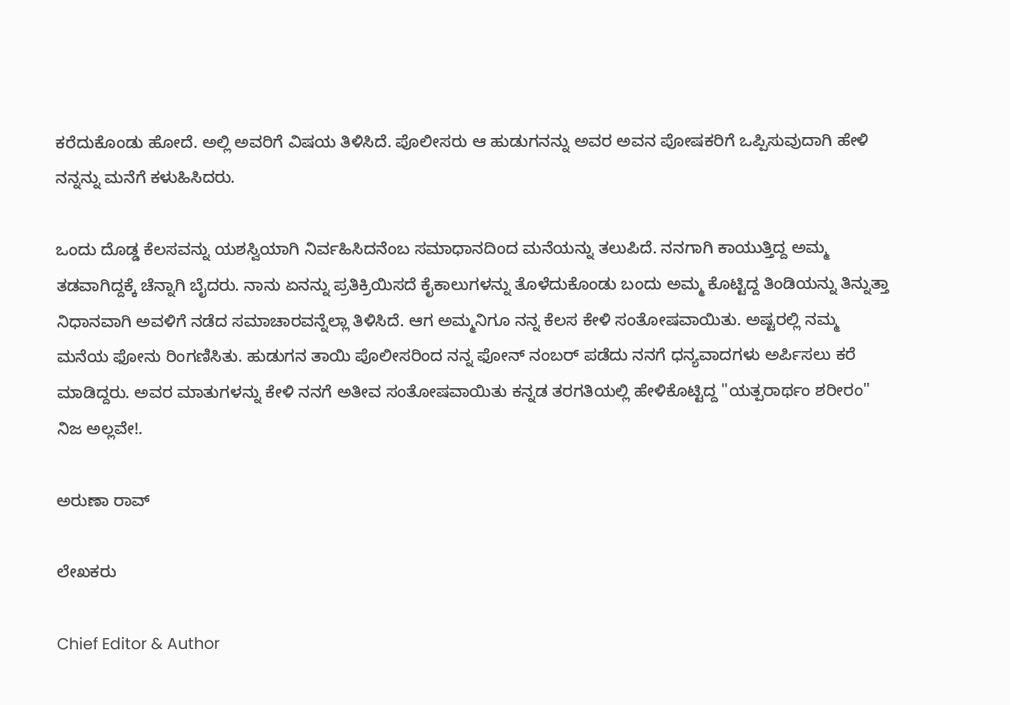ಕರೆದುಕೊಂಡು ಹೋದೆ. ಅಲ್ಲಿ ಅವರಿಗೆ ವಿಷಯ ತಿಳಿಸಿದೆ. ಪೊಲೀಸರು ಆ ಹುಡುಗನನ್ನು ಅವರ ಅವನ ಪೋಷಕರಿಗೆ ಒಪ್ಪಿಸುವುದಾಗಿ ಹೇಳಿ ನನ್ನನ್ನು ಮನೆಗೆ ಕಳುಹಿಸಿದರು.

ಒಂದು ದೊಡ್ಡ ಕೆಲಸವನ್ನು ಯಶಸ್ವಿಯಾಗಿ ನಿರ್ವಹಿಸಿದನೆಂಬ ಸಮಾಧಾನದಿಂದ ಮನೆಯನ್ನು ತಲುಪಿದೆ. ನನಗಾಗಿ ಕಾಯುತ್ತಿದ್ದ ಅಮ್ಮ ತಡವಾಗಿದ್ದಕ್ಕೆ ಚೆನ್ನಾಗಿ ಬೈದರು. ನಾನು ಏನನ್ನು ಪ್ರತಿಕ್ರಿಯಿಸದೆ ಕೈಕಾಲುಗಳನ್ನು ತೊಳೆದುಕೊಂಡು ಬಂದು ಅಮ್ಮ ಕೊಟ್ಟಿದ್ದ ತಿಂಡಿಯನ್ನು ತಿನ್ನುತ್ತಾ ನಿಧಾನವಾಗಿ ಅವಳಿಗೆ ನಡೆದ ಸಮಾಚಾರವನ್ನೆಲ್ಲಾ ತಿಳಿಸಿದೆ. ಆಗ ಅಮ್ಮನಿಗೂ ನನ್ನ ಕೆಲಸ ಕೇಳಿ ಸಂತೋಷವಾಯಿತು. ಅಷ್ಟರಲ್ಲಿ ನಮ್ಮ ಮನೆಯ ಫೋನು ರಿಂಗಣಿಸಿತು. ಹುಡುಗನ ತಾಯಿ ಪೊಲೀಸರಿಂದ ನನ್ನ ಫೋನ್ ನಂಬರ್ ಪಡೆದು ನನಗೆ ಧನ್ಯವಾದಗಳು ಅರ್ಪಿಸಲು ಕರೆ ಮಾಡಿದ್ದರು. ಅವರ ಮಾತುಗಳನ್ನು ಕೇಳಿ ನನಗೆ ಅತೀವ ಸಂತೋಷವಾಯಿತು ಕನ್ನಡ ತರಗತಿಯಲ್ಲಿ ಹೇಳಿಕೊಟ್ಟಿದ್ದ "ಯತ್ಪರಾರ್ಥಂ ಶರೀರಂ" ನಿಜ ಅಲ್ಲವೇ!.

ಅರುಣಾ ರಾವ್

ಲೇಖಕರು

Chief Editor & Author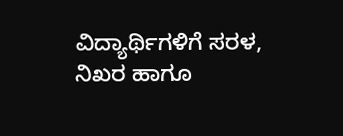ವಿದ್ಯಾರ್ಥಿಗಳಿಗೆ ಸರಳ, ನಿಖರ ಹಾಗೂ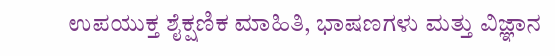ಉಪಯುಕ್ತ ಶೈಕ್ಷಣಿಕ ಮಾಹಿತಿ, ಭಾಷಣಗಳು ಮತ್ತು ವಿಜ್ಞಾನ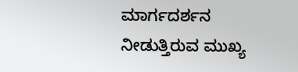ಮಾರ್ಗದರ್ಶನ ನೀಡುತ್ತಿರುವ ಮುಖ್ಯ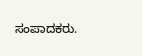ಸಂಪಾದಕರು.